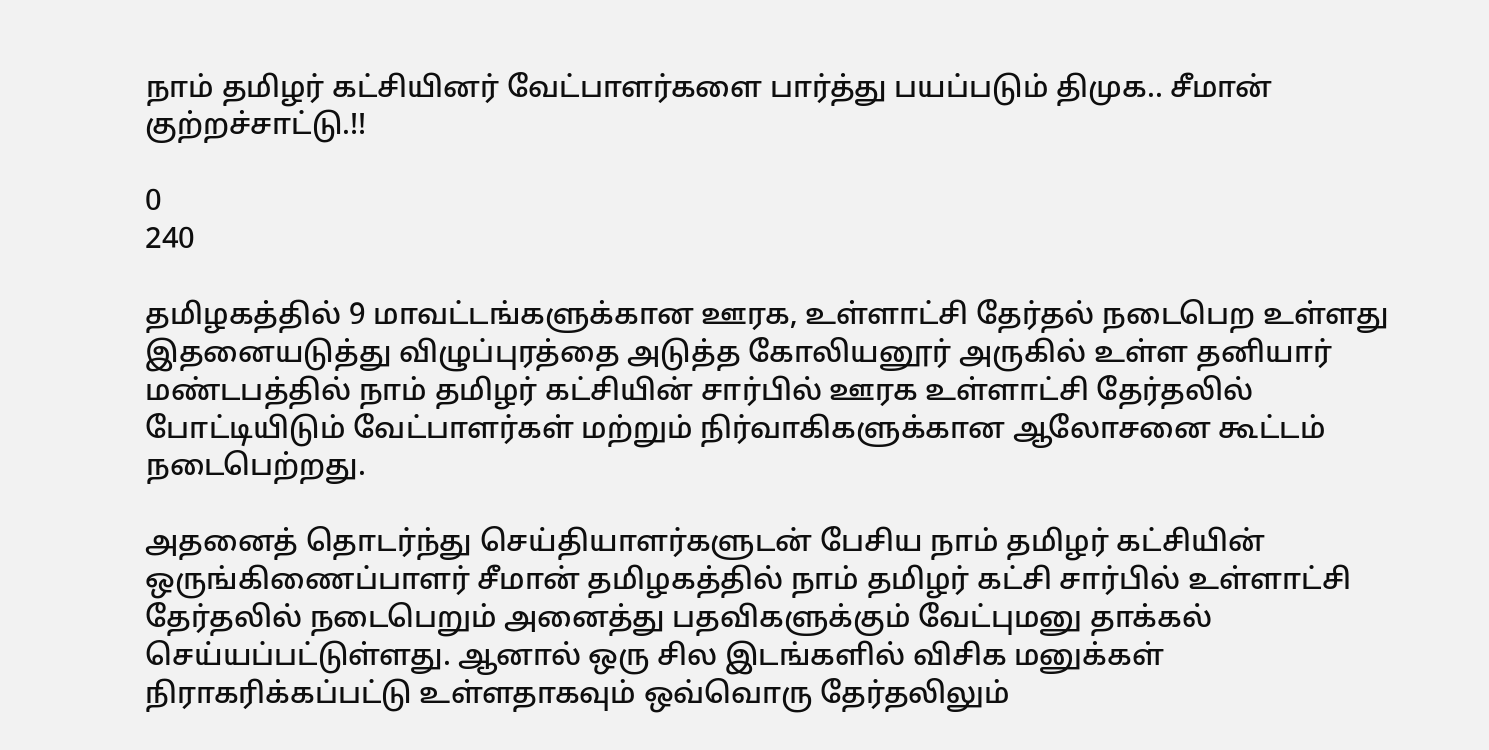நாம் தமிழர் கட்சியினர் வேட்பாளர்களை பார்த்து பயப்படும் திமுக.. சீமான் குற்றச்சாட்டு.!!

0
240

தமிழகத்தில் 9 மாவட்டங்களுக்கான ஊரக, உள்ளாட்சி தேர்தல் நடைபெற உள்ளது இதனையடுத்து விழுப்புரத்தை அடுத்த கோலியனூர் அருகில் உள்ள தனியார் மண்டபத்தில் நாம் தமிழர் கட்சியின் சார்பில் ஊரக உள்ளாட்சி தேர்தலில் போட்டியிடும் வேட்பாளர்கள் மற்றும் நிர்வாகிகளுக்கான ஆலோசனை கூட்டம் நடைபெற்றது.

அதனைத் தொடர்ந்து செய்தியாளர்களுடன் பேசிய நாம் தமிழர் கட்சியின் ஒருங்கிணைப்பாளர் சீமான் தமிழகத்தில் நாம் தமிழர் கட்சி சார்பில் உள்ளாட்சி தேர்தலில் நடைபெறும் அனைத்து பதவிகளுக்கும் வேட்புமனு தாக்கல் செய்யப்பட்டுள்ளது. ஆனால் ஒரு சில இடங்களில் விசிக மனுக்கள் நிராகரிக்கப்பட்டு உள்ளதாகவும் ஒவ்வொரு தேர்தலிலும்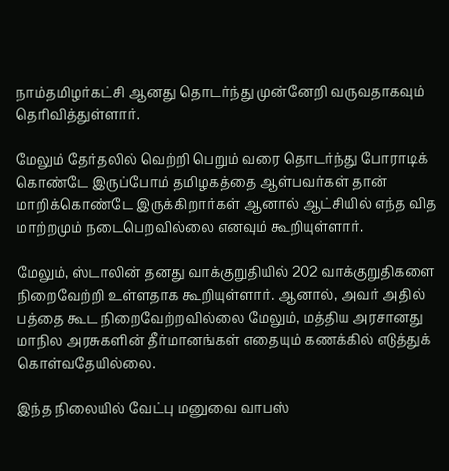நாம்தமிழர்கட்சி ஆனது தொடர்ந்து முன்னேறி வருவதாகவும் தெரிவித்துள்ளார்.

மேலும் தேர்தலில் வெற்றி பெறும் வரை தொடர்ந்து போராடிக் கொண்டே இருப்போம் தமிழகத்தை ஆள்பவர்கள் தான் மாறிக்கொண்டே இருக்கிறார்கள் ஆனால் ஆட்சியில் எந்த வித மாற்றமும் நடைபெறவில்லை எனவும் கூறியுள்ளார்.

மேலும், ஸ்டாலின் தனது வாக்குறுதியில் 202 வாக்குறுதிகளை நிறைவேற்றி உள்ளதாக கூறியுள்ளார். ஆனால், அவர் அதில் பத்தை கூட நிறைவேற்றவில்லை மேலும், மத்திய அரசானது மாநில அரசுகளின் தீர்மானங்கள் எதையும் கணக்கில் எடுத்துக் கொள்வதேயில்லை.

இந்த நிலையில் வேட்பு மனுவை வாபஸ்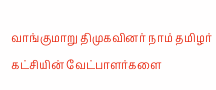வாங்குமாறு திமுகவினர் நாம் தமிழர் கட்சியின் வேட்பாளர்களை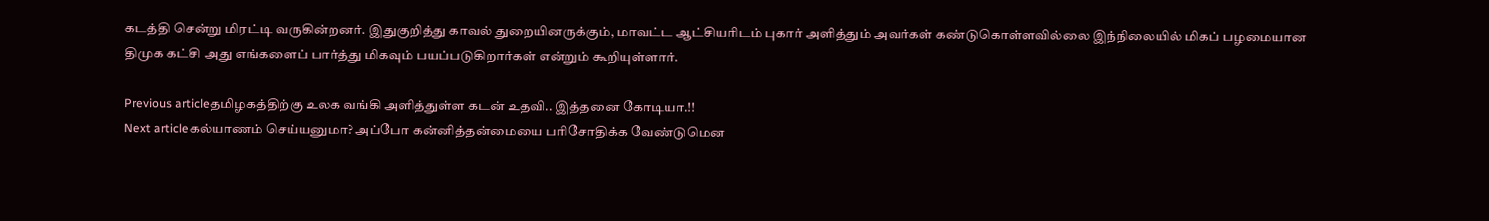கடத்தி சென்று மிரட்டி வருகின்றனர். இதுகுறித்து காவல் துறையினருக்கும், மாவட்ட ஆட்சியரிடம் புகார் அளித்தும் அவர்கள் கண்டுகொள்ளவில்லை இந்நிலையில் மிகப் பழமையான திமுக கட்சி அது எங்களைப் பார்த்து மிகவும் பயப்படுகிறார்கள் என்றும் கூறியுள்ளார்.

Previous articleதமிழகத்திற்கு உலக வங்கி அளித்துள்ள கடன் உதவி.. இத்தனை கோடியா.!!
Next articleகல்யாணம் செய்யனுமா? அப்போ கன்னித்தன்மையை பரிசோதிக்க வேண்டுமென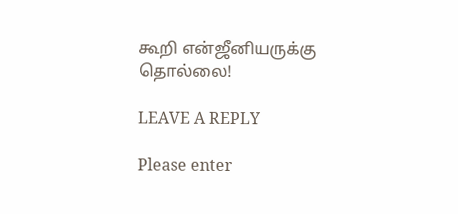கூறி என்ஜீனியருக்கு தொல்லை!

LEAVE A REPLY

Please enter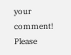your comment!
Please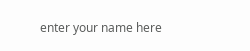enter your name here